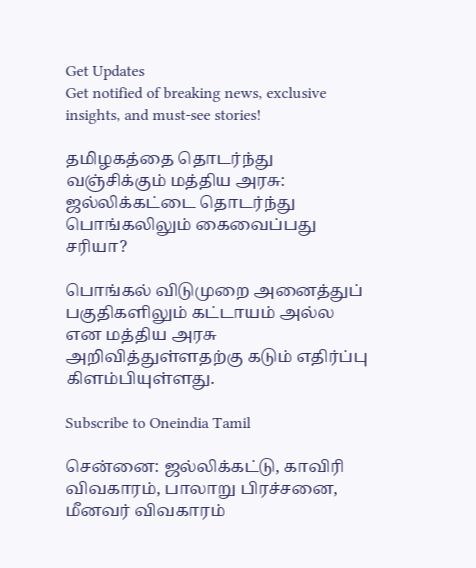Get Updates
Get notified of breaking news, exclusive insights, and must-see stories!

தமிழகத்தை தொடர்ந்து வஞ்சிக்கும் மத்திய அரசு: ஜல்லிக்கட்டை தொடர்ந்து பொங்கலிலும் கைவைப்பது சரியா?

பொங்கல் விடுமுறை அனைத்துப் பகுதிகளிலும் கட்டாயம் அல்ல என மத்திய அரசு அறிவித்துள்ளதற்கு கடும் எதிர்ப்பு கிளம்பியுள்ளது.

Subscribe to Oneindia Tamil

சென்னை: ஜல்லிக்கட்டு, காவிரி விவகாரம், பாலாறு பிரச்சனை, மீனவர் விவகாரம்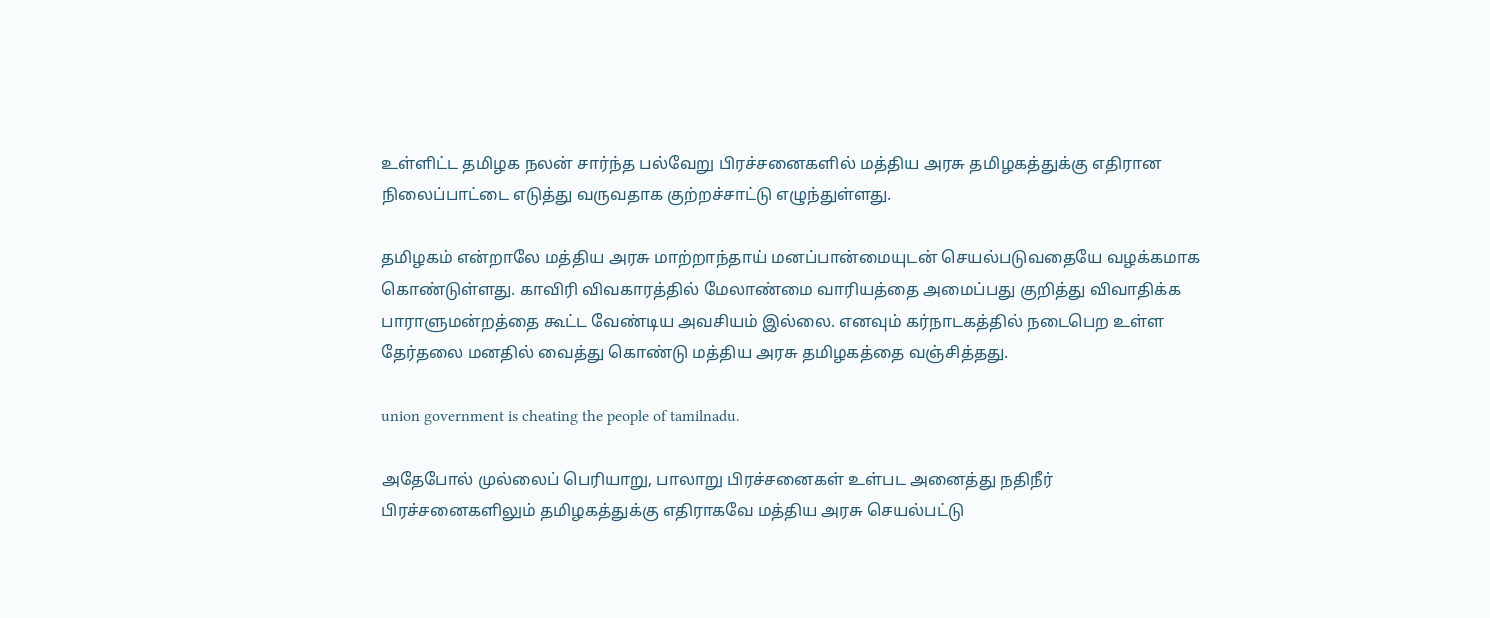உள்ளிட்ட தமிழக நலன் சார்ந்த பல்வேறு பிரச்சனைகளில் மத்திய அரசு தமிழகத்துக்கு எதிரான நிலைப்பாட்டை எடுத்து வருவதாக குற்றச்சாட்டு எழுந்துள்ளது.

தமிழகம் என்றாலே மத்திய அரசு மாற்றாந்தாய் மனப்பான்மையுடன் செயல்படுவதையே வழக்கமாக கொண்டுள்ளது. காவிரி விவகாரத்தில் மேலாண்மை வாரியத்தை அமைப்பது குறித்து விவாதிக்க பாராளுமன்றத்தை கூட்ட வேண்டிய அவசியம் இல்லை. எனவும் கர்நாடகத்தில் நடைபெற உள்ள தேர்தலை மனதில் வைத்து கொண்டு மத்திய அரசு தமிழகத்தை வஞ்சித்தது.

union government is cheating the people of tamilnadu.

அதேபோல் முல்லைப் பெரியாறு, பாலாறு பிரச்சனைகள் உள்பட அனைத்து நதிநீர் பிரச்சனைகளிலும் தமிழகத்துக்கு எதிராகவே மத்திய அரசு செயல்பட்டு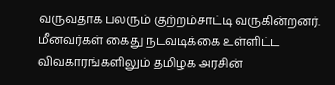வருவதாக பலரும் குற்றம்சாட்டி வருகின்றனர். மீனவர்கள் கைது நடவடிக்கை உள்ளிட்ட விவகாரங்களிலும் தமிழக அரசின்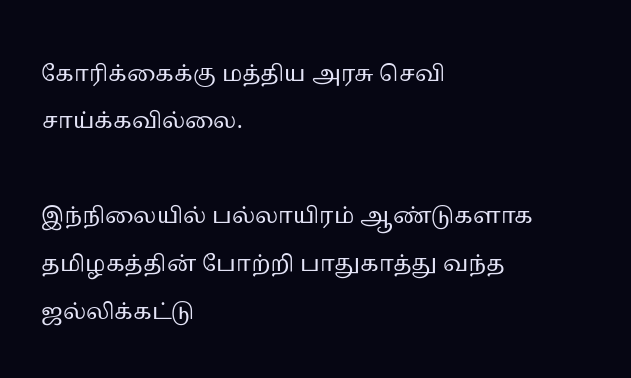கோரிக்கைக்கு மத்திய அரசு செவி சாய்க்கவில்லை.

இந்நிலையில் பல்லாயிரம் ஆண்டுகளாக தமிழகத்தின் போற்றி பாதுகாத்து வந்த ஜல்லிக்கட்டு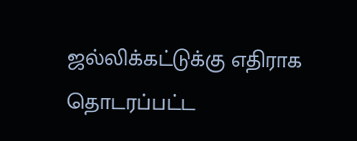ஜல்லிக்கட்டுக்கு எதிராக தொடரப்பட்ட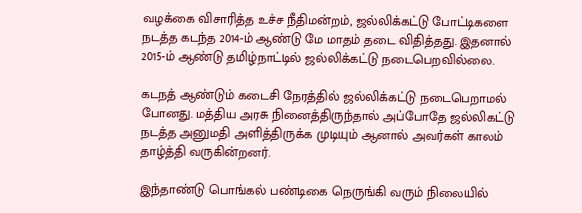வழக்கை விசாரித்த உச்ச நீதிமன்றம், ஜல்லிக்கட்டு போட்டிகளை நடத்த கடந்த 2014-ம் ஆண்டு மே மாதம் தடை விதித்தது. இதனால் 2015-ம் ஆண்டு தமிழ்நாட்டில் ஜல்லிக்கட்டு நடைபெறவில்லை.

கடநத் ஆண்டும் கடைசி நேரத்தில் ஜல்லிக்கட்டு நடைபெறாமல் போனது. மத்திய அரசு நினைத்திருந்தால் அப்போதே ஜல்லிகட்டு நடத்த அனுமதி அளித்திருக்க முடியும் ஆனால் அவர்கள் காலம் தாழ்த்தி வருகின்றனர்.

இந்தாண்டு பொங்கல் பண்டிகை நெருங்கி வரும் நிலையில்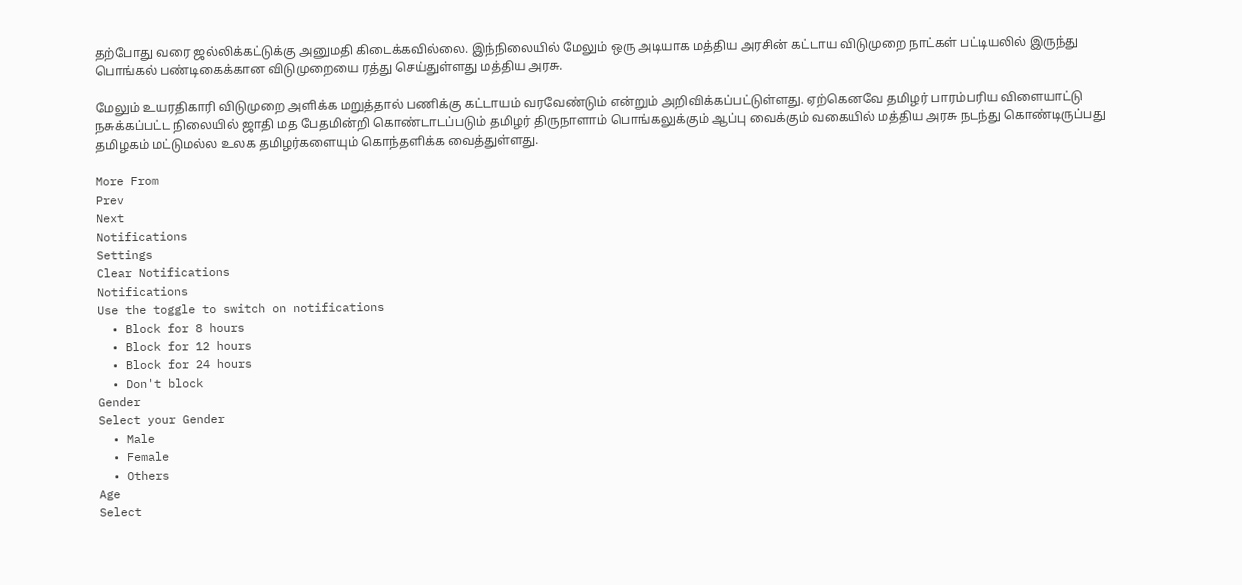தற்போது வரை ஜல்லிக்கட்டுக்கு அனுமதி கிடைக்கவில்லை. இந்நிலையில் மேலும் ஒரு அடியாக மத்திய அரசின் கட்டாய விடுமுறை நாட்கள் பட்டியலில் இருந்து பொங்கல் பண்டிகைக்கான விடுமுறையை ரத்து செய்துள்ளது மத்திய அரசு.

மேலும் உயரதிகாரி விடுமுறை அளிக்க மறுத்தால் பணிக்கு கட்டாயம் வரவேண்டும் என்றும் அறிவிக்கப்பட்டுள்ளது. ஏற்கெனவே தமிழர் பாரம்பரிய விளையாட்டு நசுக்கப்பட்ட நிலையில் ஜாதி மத பேதமின்றி கொண்டாடப்படும் தமிழர் திருநாளாம் பொங்கலுக்கும் ஆப்பு வைக்கும் வகையில் மத்திய அரசு நடந்து கொண்டிருப்பது தமிழகம் மட்டுமல்ல உலக தமிழர்களையும் கொந்தளிக்க வைத்துள்ளது.

More From
Prev
Next
Notifications
Settings
Clear Notifications
Notifications
Use the toggle to switch on notifications
  • Block for 8 hours
  • Block for 12 hours
  • Block for 24 hours
  • Don't block
Gender
Select your Gender
  • Male
  • Female
  • Others
Age
Select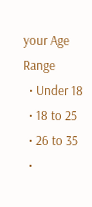your Age Range
  • Under 18
  • 18 to 25
  • 26 to 35
  •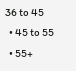36 to 45
  • 45 to 55
  • 55+